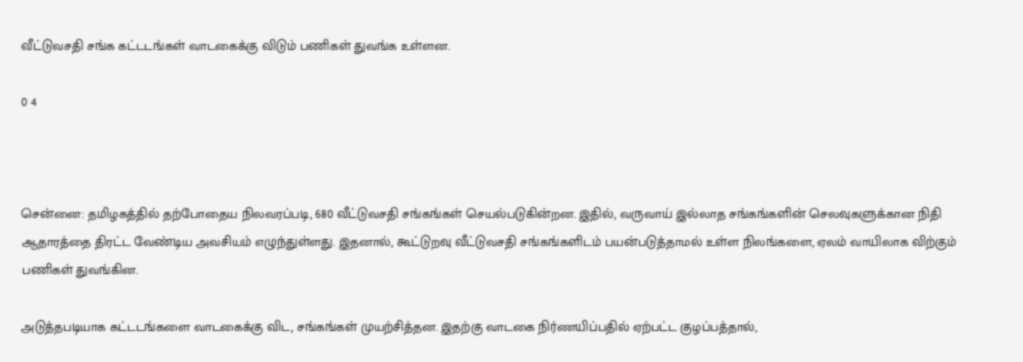வீட்டுவசதி சங்க கட்டடங்கள் வாடகைக்கு விடும் பணிகள் துவங்க உள்ளன.

0 4



சென்னை: தமிழகத்தில் தற்போதைய நிலவரப்படி, 680 வீட்டுவசதி சங்கங்கள் செயல்படுகின்றன. இதில், வருவாய் இல்லாத சங்கங்களின் செலவுகளுக்கான நிதி ஆதாரத்தை திரட்ட வேண்டிய அவசியம் எழுந்துள்ளது. இதனால், கூட்டுறவு வீட்டுவசதி சங்கங்களிடம் பயன்படுத்தாமல் உள்ள நிலங்களை, ஏலம் வாயிலாக விற்கும் பணிகள் துவங்கின.

அடுத்தபடியாக கட்டடங்களை வாடகைக்கு விட, சங்கங்கள் முயற்சித்தன. இதற்கு வாடகை நிர்ணயிப்பதில் ஏற்பட்ட குழப்பத்தால்,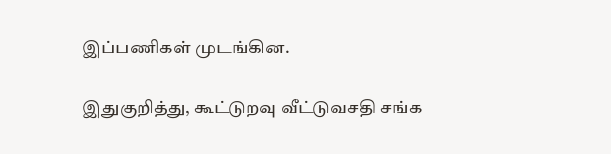இப்பணிகள் முடங்கின.

இதுகுறித்து, கூட்டுறவு வீட்டுவசதி சங்க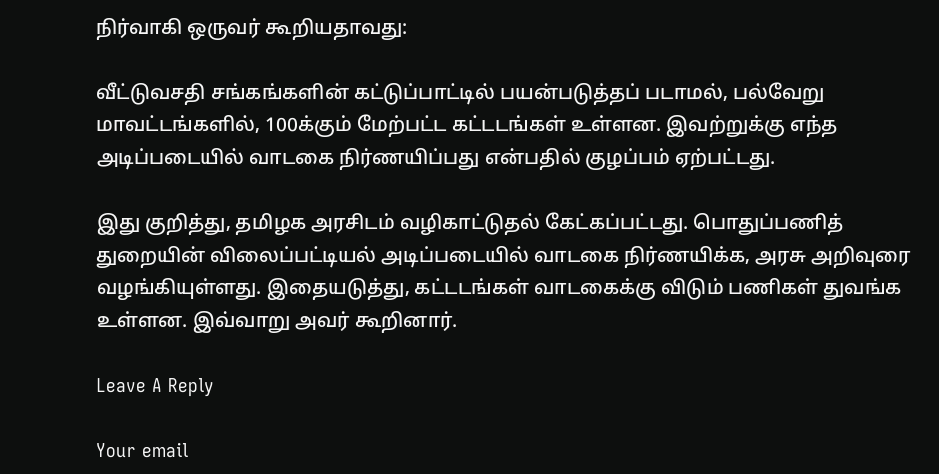நிர்வாகி ஒருவர் கூறியதாவது:

வீட்டுவசதி சங்கங்களின் கட்டுப்பாட்டில் பயன்படுத்தப் படாமல், பல்வேறு மாவட்டங்களில், 100க்கும் மேற்பட்ட கட்டடங்கள் உள்ளன. இவற்றுக்கு எந்த அடிப்படையில் வாடகை நிர்ணயிப்பது என்பதில் குழப்பம் ஏற்பட்டது.

இது குறித்து, தமிழக அரசிடம் வழிகாட்டுதல் கேட்கப்பட்டது. பொதுப்பணித் துறையின் விலைப்பட்டியல் அடிப்படையில் வாடகை நிர்ணயிக்க, அரசு அறிவுரை வழங்கியுள்ளது. இதையடுத்து, கட்டடங்கள் வாடகைக்கு விடும் பணிகள் துவங்க உள்ளன. இவ்வாறு அவர் கூறினார்.

Leave A Reply

Your email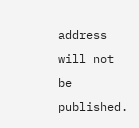address will not be published.